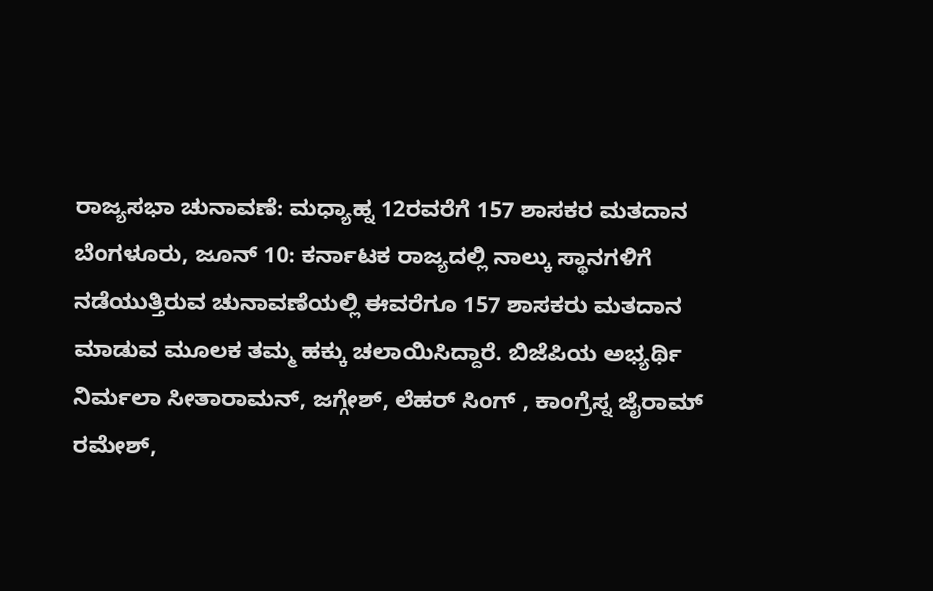ರಾಜ್ಯಸಭಾ ಚುನಾವಣೆ: ಮಧ್ಯಾಹ್ನ 12ರವರೆಗೆ 157 ಶಾಸಕರ ಮತದಾನ
ಬೆಂಗಳೂರು, ಜೂನ್ 10: ಕರ್ನಾಟಕ ರಾಜ್ಯದಲ್ಲಿ ನಾಲ್ಕು ಸ್ಥಾನಗಳಿಗೆ ನಡೆಯುತ್ತಿರುವ ಚುನಾವಣೆಯಲ್ಲಿ ಈವರೆಗೂ 157 ಶಾಸಕರು ಮತದಾನ ಮಾಡುವ ಮೂಲಕ ತಮ್ಮ ಹಕ್ಕು ಚಲಾಯಿಸಿದ್ದಾರೆ. ಬಿಜೆಪಿಯ ಅಭ್ಯರ್ಥಿ ನಿರ್ಮಲಾ ಸೀತಾರಾಮನ್, ಜಗ್ಗೇಶ್, ಲೆಹರ್ ಸಿಂಗ್ , ಕಾಂಗ್ರೆಸ್ನ ಜೈರಾಮ್ ರಮೇಶ್,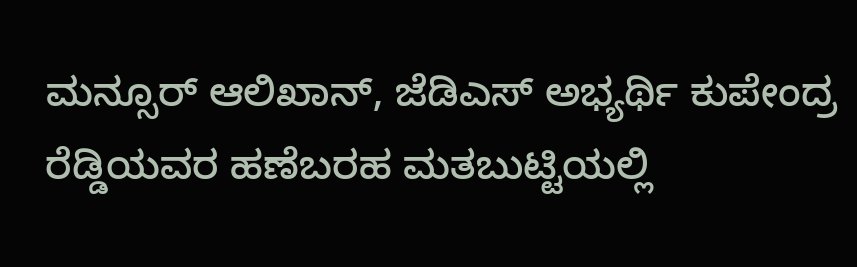ಮನ್ಸೂರ್ ಆಲಿಖಾನ್, ಜೆಡಿಎಸ್ ಅಭ್ಯರ್ಥಿ ಕುಪೇಂದ್ರ ರೆಡ್ಡಿಯವರ ಹಣೆಬರಹ ಮತಬುಟ್ಟಿಯಲ್ಲಿ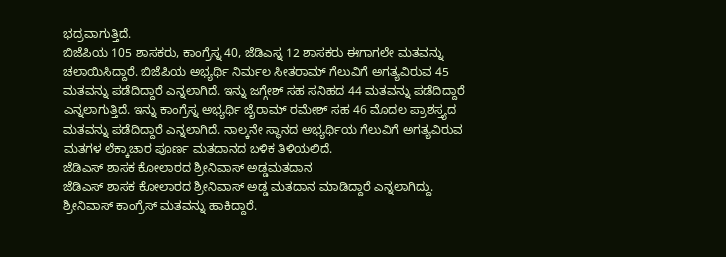ಭದ್ರವಾಗುತ್ತಿದೆ.
ಬಿಜೆಪಿಯ 105 ಶಾಸಕರು, ಕಾಂಗ್ರೆಸ್ನ 40, ಜೆಡಿಎಸ್ನ 12 ಶಾಸಕರು ಈಗಾಗಲೇ ಮತವನ್ನು ಚಲಾಯಿಸಿದ್ದಾರೆ. ಬಿಜೆಪಿಯ ಅಭ್ಯರ್ಥಿ ನಿರ್ಮಲ ಸೀತರಾಮ್ ಗೆಲುವಿಗೆ ಅಗತ್ಯವಿರುವ 45 ಮತವನ್ನು ಪಡೆದಿದ್ದಾರೆ ಎನ್ನಲಾಗಿದೆ. ಇನ್ನು ಜಗ್ಗೇಶ್ ಸಹ ಸನಿಹದ 44 ಮತವನ್ನು ಪಡೆದಿದ್ದಾರೆ ಎನ್ನಲಾಗುತ್ತಿದೆ. ಇನ್ನು ಕಾಂಗ್ರೆಸ್ನ ಅಭ್ಯರ್ಥಿ ಜೈರಾಮ್ ರಮೇಶ್ ಸಹ 46 ಮೊದಲ ಪ್ರಾಶಸ್ತ್ಯದ ಮತವನ್ನು ಪಡೆದಿದ್ದಾರೆ ಎನ್ನಲಾಗಿದೆ. ನಾಲ್ಕನೇ ಸ್ಥಾನದ ಅಭ್ಯರ್ಥಿಯ ಗೆಲುವಿಗೆ ಅಗತ್ಯವಿರುವ ಮತಗಳ ಲೆಕ್ಕಾಚಾರ ಪೂರ್ಣ ಮತದಾನದ ಬಳಿಕ ತಿಳಿಯಲಿದೆ.
ಜೆಡಿಎಸ್ ಶಾಸಕ ಕೋಲಾರದ ಶ್ರೀನಿವಾಸ್ ಅಡ್ಡಮತದಾನ
ಜೆಡಿಎಸ್ ಶಾಸಕ ಕೋಲಾರದ ಶ್ರೀನಿವಾಸ್ ಅಡ್ಡ ಮತದಾನ ಮಾಡಿದ್ದಾರೆ ಎನ್ನಲಾಗಿದ್ದು. ಶ್ರೀನಿವಾಸ್ ಕಾಂಗ್ರೆಸ್ ಮತವನ್ನು ಹಾಕಿದ್ದಾರೆ.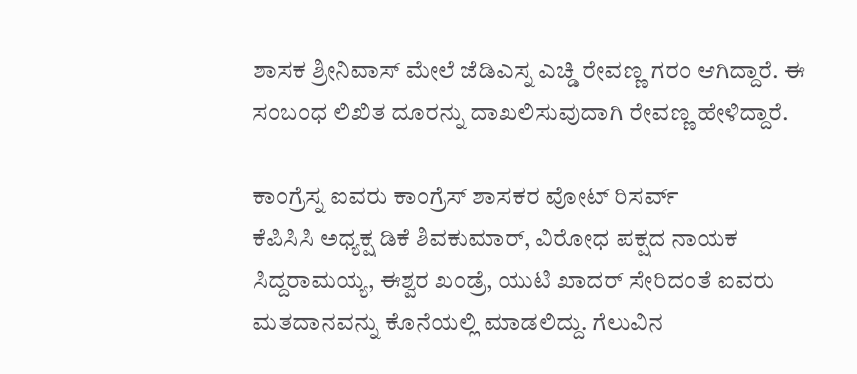ಶಾಸಕ ಶ್ರೀನಿವಾಸ್ ಮೇಲೆ ಜೆಡಿಎಸ್ನ ಎಚ್ಡಿ ರೇವಣ್ಣ ಗರಂ ಆಗಿದ್ದಾರೆ. ಈ ಸಂಬಂಧ ಲಿಖಿತ ದೂರನ್ನು ದಾಖಲಿಸುವುದಾಗಿ ರೇವಣ್ಣ ಹೇಳಿದ್ದಾರೆ.

ಕಾಂಗ್ರೆಸ್ನ ಐವರು ಕಾಂಗ್ರೆಸ್ ಶಾಸಕರ ವೋಟ್ ರಿಸರ್ವ್
ಕೆಪಿಸಿಸಿ ಅಧ್ಯಕ್ಷ ಡಿಕೆ ಶಿವಕುಮಾರ್, ವಿರೋಧ ಪಕ್ಷದ ನಾಯಕ ಸಿದ್ದರಾಮಯ್ಯ, ಈಶ್ವರ ಖಂಡ್ರೆ, ಯುಟಿ ಖಾದರ್ ಸೇರಿದಂತೆ ಐವರು ಮತದಾನವನ್ನು ಕೊನೆಯಲ್ಲಿ ಮಾಡಲಿದ್ದು. ಗೆಲುವಿನ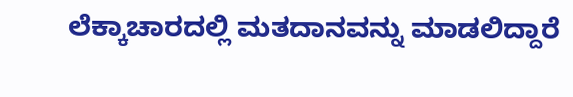ಲೆಕ್ಕಾಚಾರದಲ್ಲಿ ಮತದಾನವನ್ನು ಮಾಡಲಿದ್ದಾರೆ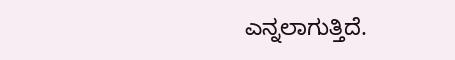ಎನ್ನಲಾಗುತ್ತಿದೆ.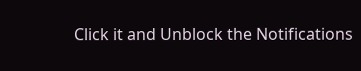Click it and Unblock the Notifications